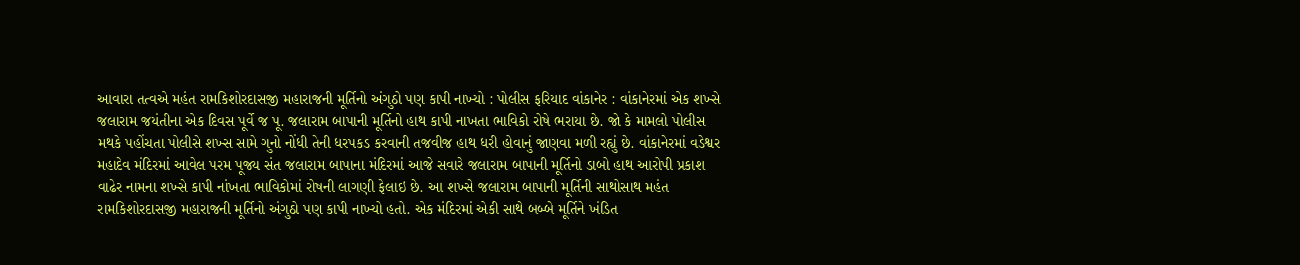આવારા તત્વએ મહંત રામકિશોરદાસજી મહારાજની મૂર્તિનો અંગુઠો પણ કાપી નાખ્યો : પોલીસ ફરિયાદ વાંકાનેર : વાંકાનેરમાં એક શખ્સે જલારામ જયંતીના એક દિવસ પૂર્વે જ પૂ. જલારામ બાપાની મૂર્તિનો હાથ કાપી નાખતા ભાવિકો રોષે ભરાયા છે. જો કે મામલો પોલીસ મથકે પહોંચતા પોલીસે શખ્સ સામે ગુનો નોંધી તેની ધરપકડ કરવાની તજવીજ હાથ ધરી હોવાનું જાણવા મળી રહ્યું છે. વાંકાનેરમાં વડેશ્વર મહાદેવ મંદિરમાં આવેલ પરમ પૂજ્ય સંત જલારામ બાપાના મંદિરમાં આજે સવારે જલારામ બાપાની મૂર્તિનો ડાબો હાથ આરોપી પ્રકાશ વાઢેર નામના શખ્સે કાપી નાંખતા ભાવિકોમાં રોષની લાગણી ફેલાઇ છે. આ શખ્સે જલારામ બાપાની મૂર્તિની સાથોસાથ મહંત રામકિશોરદાસજી મહારાજની મૂર્તિનો અંગુઠો પણ કાપી નાખ્યો હતો. એક મંદિરમાં એકી સાથે બબ્બે મૂર્તિને ખંડિત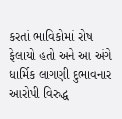કરતાં ભાવિકોમાં રોષ ફેલાયો હતો અને આ અંગે ધાર્મિક લાગણી દુભાવનાર આરોપી વિરુદ્ધ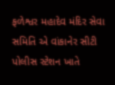ફળેશ્વર મહાદેવ મંદિર સેવા સમિતિ એ વાંકાનેર સીટી પોલીસ સ્ટેશન ખાતે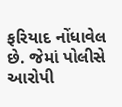ફરિયાદ નોંધાવેલ છે. જેમાં પોલીસે આરોપી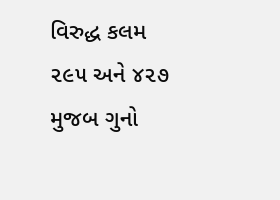વિરુદ્ધ કલમ ૨૯૫ અને ૪૨૭ મુજબ ગુનો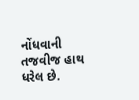નોંધવાની તજવીજ હાથ ધરેલ છે.